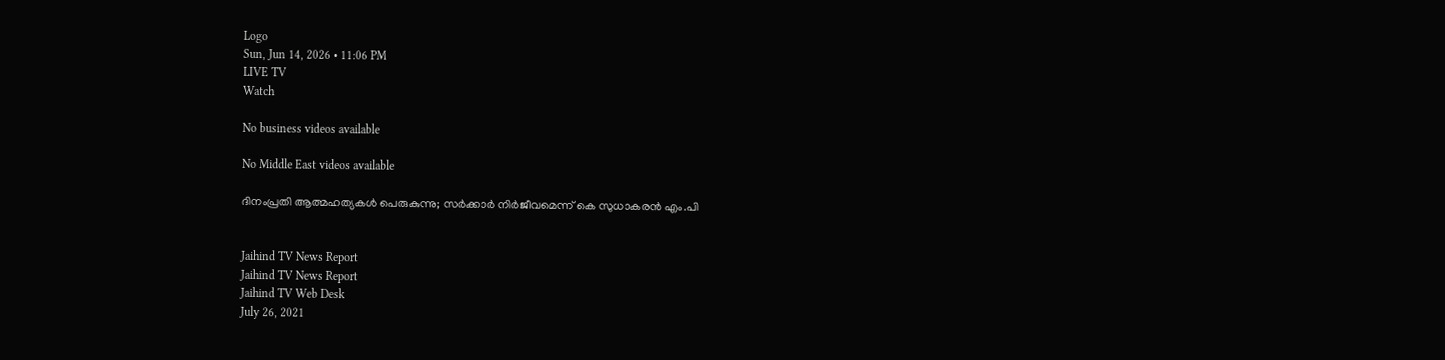Logo
Sun, Jun 14, 2026 • 11:06 PM
LIVE TV
Watch

No business videos available

No Middle East videos available

ദിനംപ്രതി ആത്മഹത്യകള്‍ പെരുകുന്നു; സര്‍ക്കാര്‍ നിര്‍ജീവമെന്ന് കെ സുധാകരന്‍ എം.പി


Jaihind TV News Report
Jaihind TV News Report
Jaihind TV Web Desk
July 26, 2021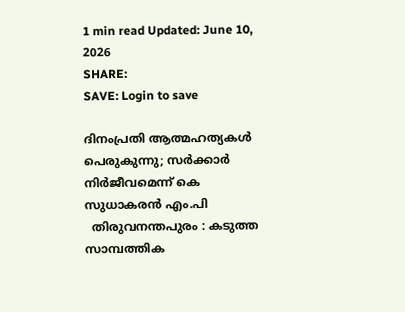1 min read Updated: June 10, 2026
SHARE:
SAVE: Login to save

ദിനംപ്രതി ആത്മഹത്യകള്‍ പെരുകുന്നു; സര്‍ക്കാര്‍ നിര്‍ജീവമെന്ന് കെ സുധാകരന്‍ എം.പി
  തിരുവനന്തപുരം : കടുത്ത സാമ്പത്തിക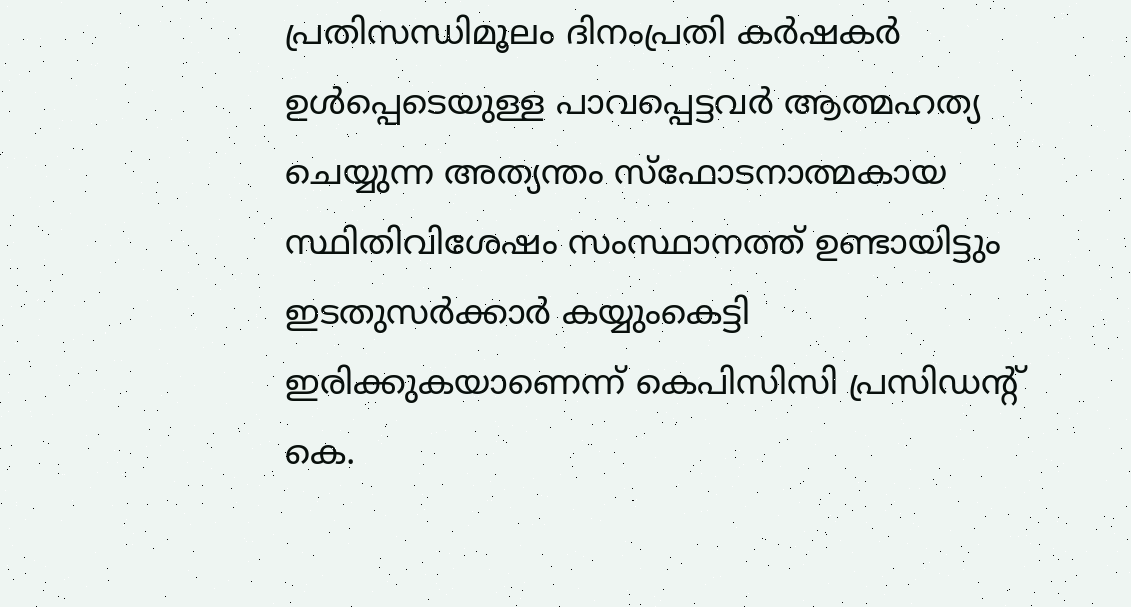പ്രതിസന്ധിമൂലം ദിനംപ്രതി കര്‍ഷകര്‍ ഉള്‍പ്പെടെയുള്ള പാവപ്പെട്ടവര്‍ ആത്മഹത്യ ചെയ്യുന്ന അത്യന്തം സ്‌ഫോടനാത്മകായ സ്ഥിതിവിശേഷം സംസ്ഥാനത്ത് ഉണ്ടായിട്ടും ഇടതുസര്‍ക്കാര്‍ കയ്യുംകെട്ടി ഇരിക്കുകയാണെന്ന് കെപിസിസി പ്രസിഡന്‍റ് കെ.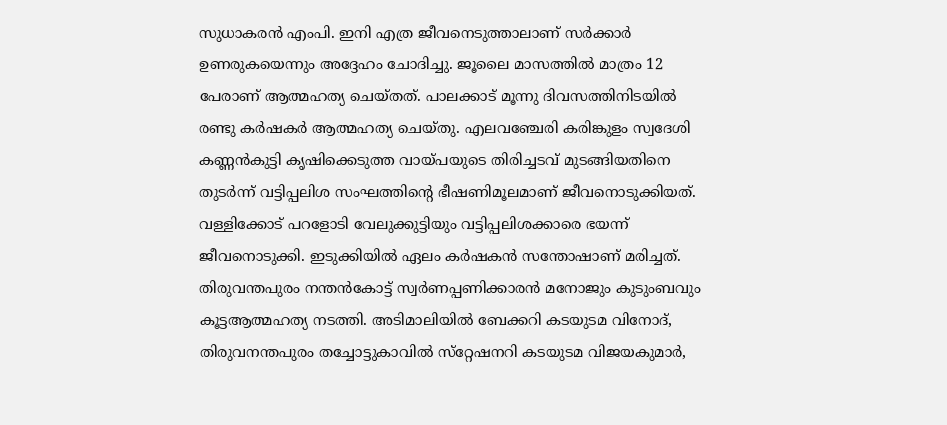സുധാകരന്‍ എംപി. ഇനി എത്ര ജീവനെടുത്താലാണ് സര്‍ക്കാര്‍ ഉണരുകയെന്നും അദ്ദേഹം ചോദിച്ചു. ജൂലൈ മാസത്തില്‍ മാത്രം 12 പേരാണ് ആത്മഹത്യ ചെയ്തത്. പാലക്കാട് മൂന്നു ദിവസത്തിനിടയില്‍ രണ്ടു കര്‍ഷകര്‍ ആത്മഹത്യ ചെയ്തു. എലവഞ്ചേരി കരിങ്കുളം സ്വദേശി കണ്ണന്‍കുട്ടി കൃഷിക്കെടുത്ത വായ്പയുടെ തിരിച്ചടവ് മുടങ്ങിയതിനെ തുടര്‍ന്ന് വട്ടിപ്പലിശ സംഘത്തിന്റെ ഭീഷണിമൂലമാണ് ജീവനൊടുക്കിയത്. വള്ളിക്കോട് പറളോടി വേലുക്കുട്ടിയും വട്ടിപ്പലിശക്കാരെ ഭയന്ന് ജീവനൊടുക്കി. ഇടുക്കിയില്‍ ഏലം കര്‍ഷകന്‍ സന്തോഷാണ് മരിച്ചത്. തിരുവന്തപുരം നന്തന്‍കോട്ട് സ്വര്‍ണപ്പണിക്കാരന്‍ മനോജും കുടുംബവും കൂട്ടആത്മഹത്യ നടത്തി. അടിമാലിയില്‍ ബേക്കറി കടയുടമ വിനോദ്, തിരുവനന്തപുരം തച്ചോട്ടുകാവില്‍ സ്‌റ്റേഷനറി കടയുടമ വിജയകുമാര്‍,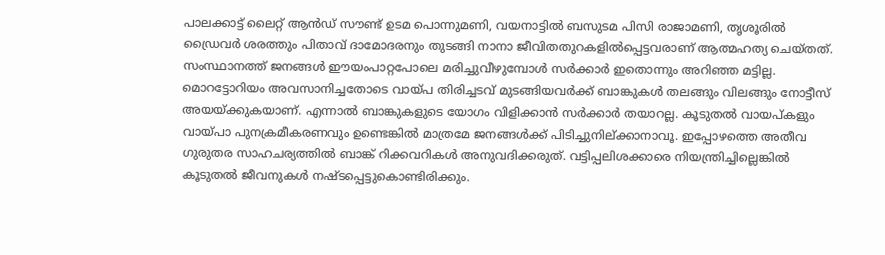പാലക്കാട്ട് ലൈറ്റ് ആന്‍ഡ് സൗണ്ട് ഉടമ പൊന്നുമണി, വയനാട്ടില്‍ ബസുടമ പിസി രാജാമണി, തൃശൂരില്‍ ഡ്രൈവര്‍ ശരത്തും പിതാവ് ദാമോദരനും തുടങ്ങി നാനാ ജീവിതതുറകളില്‍പ്പെട്ടവരാണ് ആത്മഹത്യ ചെയ്തത്. സംസ്ഥാനത്ത് ജനങ്ങള്‍ ഈയംപാറ്റപോലെ മരിച്ചുവീഴുമ്പോള്‍ സര്‍ക്കാര്‍ ഇതൊന്നും അറിഞ്ഞ മട്ടില്ല. മൊറട്ടോറിയം അവസാനിച്ചതോടെ വായ്പ തിരിച്ചടവ് മുടങ്ങിയവര്‍ക്ക് ബാങ്കുകള്‍ തലങ്ങും വിലങ്ങും നോട്ടീസ് അയയ്ക്കുകയാണ്. എന്നാല്‍ ബാങ്കുകളുടെ യോഗം വിളിക്കാന്‍ സര്‍ക്കാര്‍ തയാറല്ല. കൂടുതല്‍ വായപ്കളും വായ്പാ പുനക്രമീകരണവും ഉണ്ടെങ്കില്‍ മാത്രമേ ജനങ്ങള്‍ക്ക് പിടിച്ചുനില്ക്കാനാവൂ. ഇപ്പോഴത്തെ അതീവ ഗുരുതര സാഹചര്യത്തില്‍ ബാങ്ക് റിക്കവറികള്‍ അനുവദിക്കരുത്. വട്ടിപ്പലിശക്കാരെ നിയന്ത്രിച്ചില്ലെങ്കില്‍ കൂടുതല്‍ ജീവനുകള്‍ നഷ്ടപ്പെട്ടുകൊണ്ടിരിക്കും.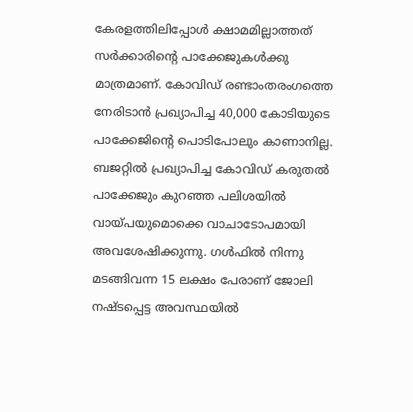കേരളത്തിലിപ്പോള്‍ ക്ഷാമമില്ലാത്തത് സര്‍ക്കാരിന്റെ പാക്കേജുകള്‍ക്കു മാത്രമാണ്. കോവിഡ് രണ്ടാംതരംഗത്തെ നേരിടാന്‍ പ്രഖ്യാപിച്ച 40,000 കോടിയുടെ പാക്കേജിന്റെ പൊടിപോലും കാണാനില്ല. ബജറ്റില്‍ പ്രഖ്യാപിച്ച കോവിഡ് കരുതല്‍ പാക്കേജും കുറഞ്ഞ പലിശയില്‍ വായ്പയുമൊക്കെ വാചാടോപമായി അവശേഷിക്കുന്നു. ഗള്‍ഫില്‍ നിന്നു മടങ്ങിവന്ന 15 ലക്ഷം പേരാണ് ജോലി നഷ്ടപ്പെട്ട അവസ്ഥയില്‍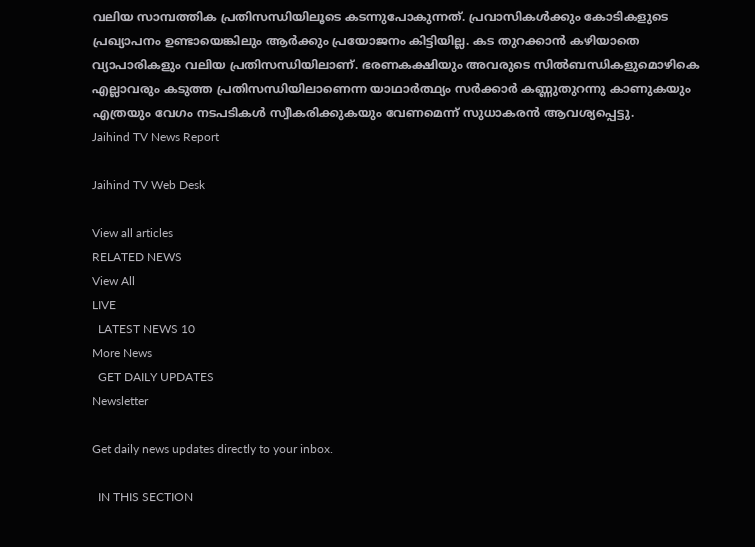വലിയ സാമ്പത്തിക പ്രതിസന്ധിയിലൂടെ കടന്നുപോകുന്നത്. പ്രവാസികള്‍ക്കും കോടികളുടെ പ്രഖ്യാപനം ഉണ്ടായെങ്കിലും ആര്‍ക്കും പ്രയോജനം കിട്ടിയില്ല. കട തുറക്കാന്‍ കഴിയാതെ വ്യാപാരികളും വലിയ പ്രതിസന്ധിയിലാണ്. ഭരണകക്ഷിയും അവരുടെ സില്‍ബന്ധികളുമൊഴികെ എല്ലാവരും കടുത്ത പ്രതിസന്ധിയിലാണെന്ന യാഥാര്‍ത്ഥ്യം സര്‍ക്കാര്‍ കണ്ണുതുറന്നു കാണുകയും എത്രയും വേഗം നടപടികള്‍ സ്വീകരിക്കുകയും വേണമെന്ന് സുധാകരന്‍ ആവശ്യപ്പെട്ടു.
Jaihind TV News Report

Jaihind TV Web Desk

View all articles
RELATED NEWS
View All
LIVE
  LATEST NEWS 10
More News
  GET DAILY UPDATES
Newsletter

Get daily news updates directly to your inbox.

  IN THIS SECTION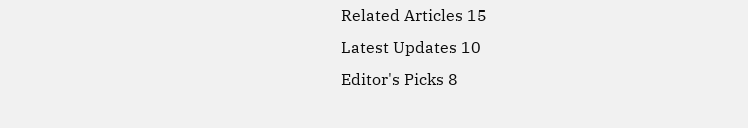Related Articles 15
Latest Updates 10
Editor's Picks 8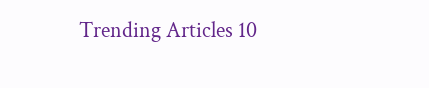Trending Articles 10